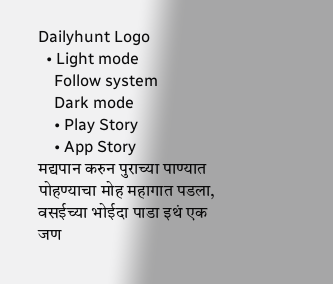Dailyhunt Logo
  • Light mode
    Follow system
    Dark mode
    • Play Story
    • App Story
मद्यपान करुन पुराच्या पाण्यात पोहण्याचा मोह महागात पडला, वसईच्या भोईदा पाडा इथं एक जण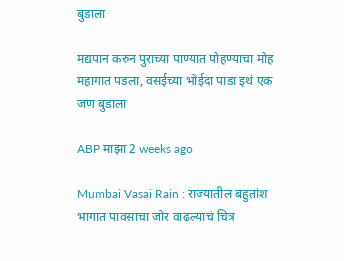बुडाला

मद्यपान करुन पुराच्या पाण्यात पोहण्याचा मोह महागात पडला, वसईच्या भोईदा पाडा इथं एक जण बुडाला

ABP माझा 2 weeks ago

Mumbai Vasai Rain : राज्यातील बहुतांश भागात पावसाचा जोर वाढल्याचं चित्र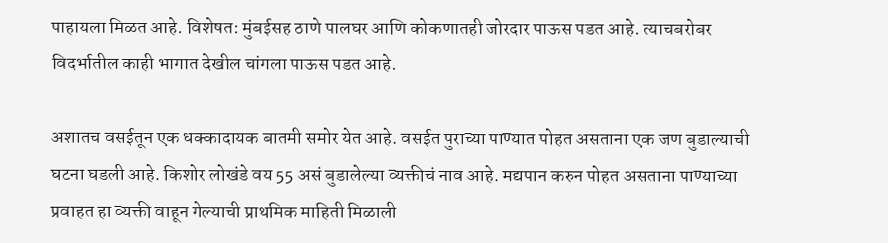पाहायला मिळत आहे. विशेषत: मुंबईसह ठाणे पालघर आणि कोकणातही जोरदार पाऊस पडत आहे. त्याचबरोबर विदर्भातील काही भागात देखील चांगला पाऊस पडत आहे.

अशातच वसईतून एक धक्कादायक बातमी समोर येत आहे. वसईत पुराच्या पाण्यात पोहत असताना एक जण बुडाल्याची घटना घडली आहे. किशोर लोखंडे वय 55 असं बुडालेल्या व्यक्तीचं नाव आहे. मद्यपान करुन पोहत असताना पाण्याच्या प्रवाहत हा व्यक्ती वाहून गेल्याची प्राथमिक माहिती मिळाली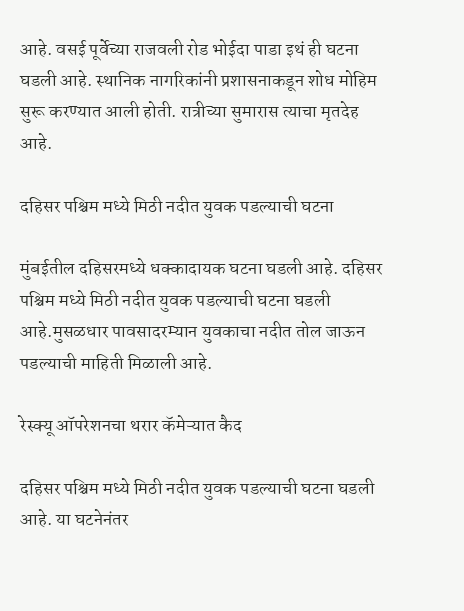आहे. वसई पूर्वेच्या राजवली रोड भोईदा पाडा इथं ही घटना घडली आहे. स्थानिक नागरिकांनी प्रशासनाकडून शोध मोहिम सुरू करण्यात आली होती. रात्रीच्या सुमारास त्याचा मृतदेह आहे.

दहिसर पश्चिम मध्ये मिठी नदीत युवक पडल्याची घटना

मुंबईतील दहिसरमध्ये धक्कादायक घटना घडली आहे. दहिसर पश्चिम मध्ये मिठी नदीत युवक पडल्याची घटना घडली आहे.मुसळधार पावसादरम्यान युवकाचा नदीत तोल जाऊन पडल्याची माहिती मिळाली आहे.

रेस्क्यू ऑपरेशनचा थरार कॅमेऱ्यात कैद

दहिसर पश्चिम मध्ये मिठी नदीत युवक पडल्याची घटना घडली आहे. या घटनेनंतर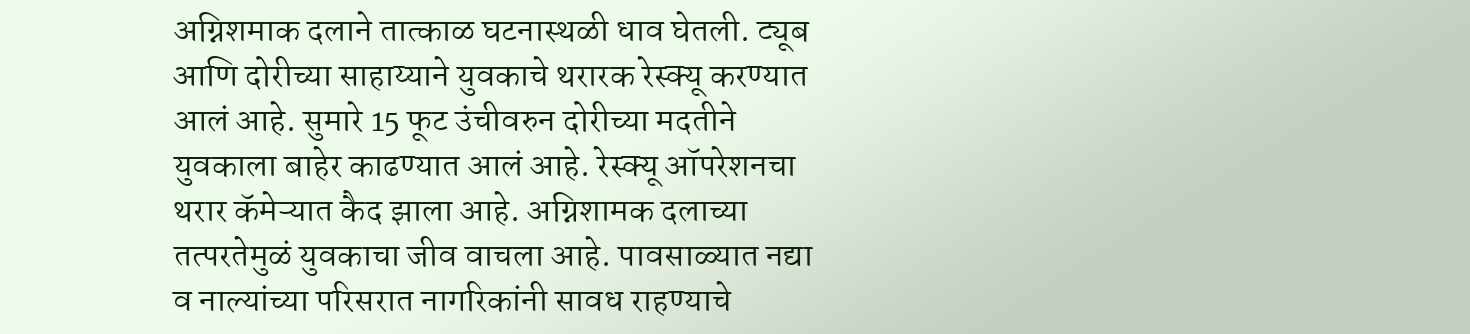अग्निशमाक दलाने तात्काळ घटनास्थळी धाव घेतली. ट्यूब आणि दोरीच्या साहाय्याने युवकाचे थरारक रेस्क्यू करण्यात आलं आहे. सुमारे 15 फूट उंचीवरुन दोरीच्या मदतीने युवकाला बाहेर काढण्यात आलं आहे. रेस्क्यू ऑपरेशनचा थरार कॅमेऱ्यात कैद झाला आहे. अग्निशामक दलाच्या तत्परतेमुळं युवकाचा जीव वाचला आहे. पावसाळ्यात नद्या व नाल्यांच्या परिसरात नागरिकांनी सावध राहण्याचे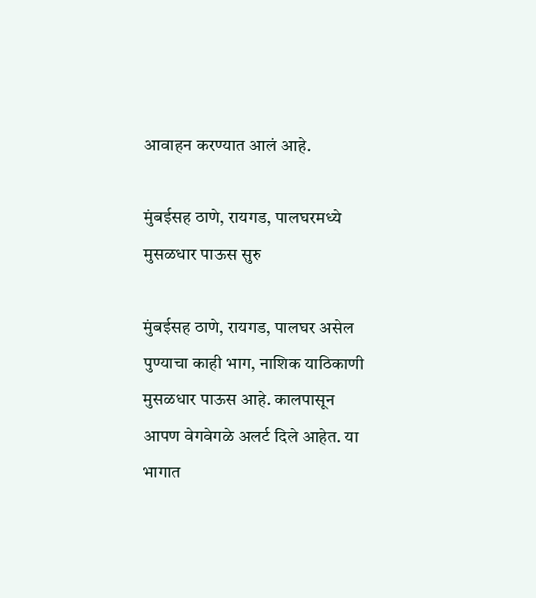आवाहन करण्यात आलं आहे.

मुंबईसह ठाणे, रायगड, पालघरमध्ये मुसळधार पाऊस सुरु

मुंबईसह ठाणे, रायगड, पालघर असेल पुण्याचा काही भाग, नाशिक याठिकाणी मुसळधार पाऊस आहे. कालपासून आपण वेगवेगळे अलर्ट दिले आहेत. या भागात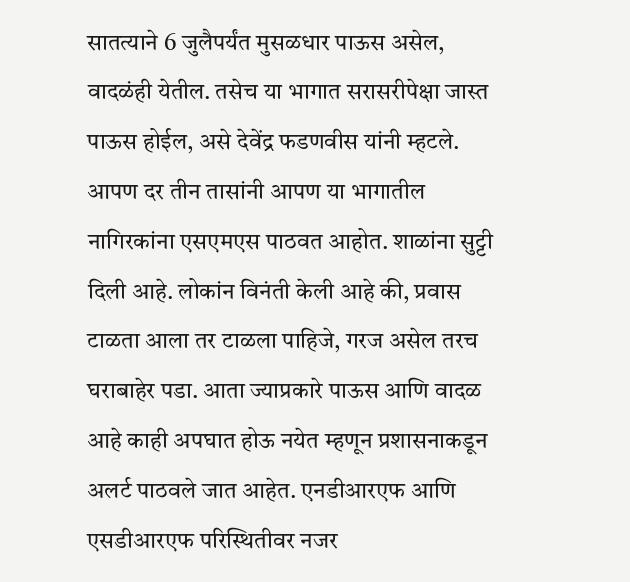सातत्याने 6 जुलैपर्यंत मुसळधार पाऊस असेल, वादळंही येतील. तसेच या भागात सरासरीपेक्षा जास्त पाऊस होईल, असे देवेंद्र फडणवीस यांनी म्हटले. आपण दर तीन तासांनी आपण या भागातील नागिरकांना एसएमएस पाठवत आहोत. शाळांना सुट्टी दिली आहे. लोकांन विनंती केली आहे की, प्रवास टाळता आला तर टाळला पाहिजे, गरज असेल तरच घराबाहेर पडा. आता ज्याप्रकारे पाऊस आणि वादळ आहे काही अपघात होऊ नयेत म्हणून प्रशासनाकडून अलर्ट पाठवले जात आहेत. एनडीआरएफ आणि एसडीआरएफ परिस्थितीवर नजर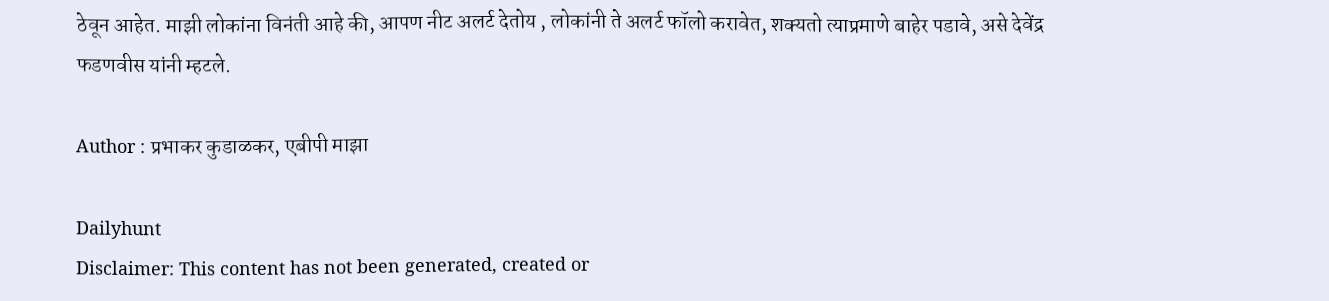ठेवून आहेत. माझी लोकांना विनंती आहे की, आपण नीट अलर्ट देतोय , लोकांनी ते अलर्ट फॉलो करावेत, शक्यतो त्याप्रमाणे बाहेर पडावे, असे देवेंद्र फडणवीस यांनी म्हटले.

Author : प्रभाकर कुडाळकर, एबीपी माझा

Dailyhunt
Disclaimer: This content has not been generated, created or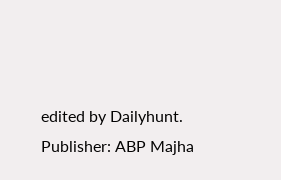edited by Dailyhunt. Publisher: ABP Majha